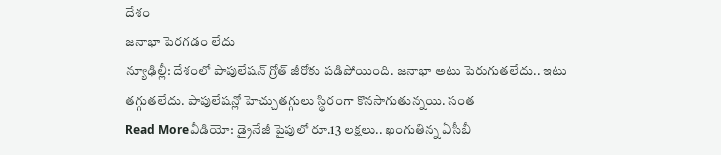దేశం
జనాభా పెరగడం లేదు
న్యూఢిల్లీ: దేశంలో పాపులేషన్ గ్రోత్ జీరోకు పడిపోయింది. జనాభా అటు పెరుగుతలేదు.. ఇటు తగ్గుతలేదు. పాపులేషన్లో హెచ్చుతగ్గులు స్థిరంగా కొనసాగుతున్నయి. సంత
Read Moreవీడియో: డ్రైనేజీ పైపులో రూ.13 లక్షలు.. ఖంగుతిన్న ఏసీబీ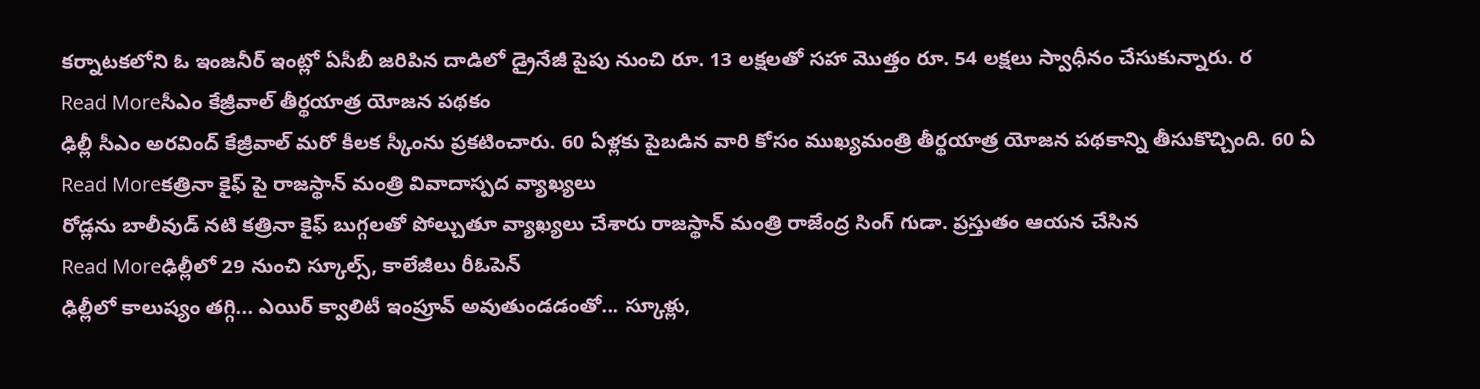కర్నాటకలోని ఓ ఇంజనీర్ ఇంట్లో ఏసీబీ జరిపిన దాడిలో డ్రైనేజీ పైపు నుంచి రూ. 13 లక్షలతో సహా మొత్తం రూ. 54 లక్షలు స్వాధీనం చేసుకున్నారు. ర
Read Moreసీఎం కేజ్రీవాల్ తీర్థయాత్ర యోజన పథకం
ఢిల్లీ సీఎం అరవింద్ కేజ్రీవాల్ మరో కీలక స్కీంను ప్రకటించారు. 60 ఏళ్లకు పైబడిన వారి కోసం ముఖ్యమంత్రి తీర్థయాత్ర యోజన పథకాన్ని తీసుకొచ్చింది. 60 ఏ
Read Moreకత్రినా కైఫ్ పై రాజస్థాన్ మంత్రి వివాదాస్పద వ్యాఖ్యలు
రోడ్లను బాలీవుడ్ నటి కత్రినా కైఫ్ బుగ్గలతో పోల్చుతూ వ్యాఖ్యలు చేశారు రాజస్థాన్ మంత్రి రాజేంద్ర సింగ్ గుడా. ప్రస్తుతం ఆయన చేసిన
Read Moreఢిల్లీలో 29 నుంచి స్కూల్స్, కాలేజీలు రీఓపెన్
ఢిల్లీలో కాలుష్యం తగ్గి... ఎయిర్ క్వాలిటీ ఇంప్రూవ్ అవుతుండడంతో... స్కూళ్లు,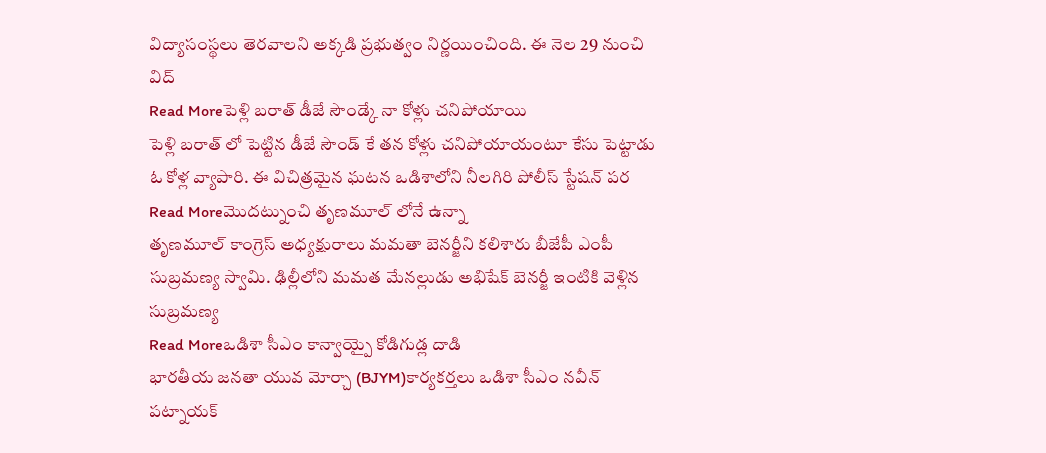విద్యాసంస్థలు తెరవాలని అక్కడి ప్రభుత్వం నిర్ణయించింది. ఈ నెల 29 నుంచి విద్
Read Moreపెళ్లి బరాత్ డీజే సౌండ్కే నా కోళ్లు చనిపోయాయి
పెళ్లి బరాత్ లో పెట్టిన డీజే సౌండ్ కే తన కోళ్లు చనిపోయాయంటూ కేసు పెట్టాడు ఓ కోళ్ల వ్యాపారి. ఈ విచిత్రమైన ఘటన ఒడిశాలోని నీలగిరి పోలీస్ స్టేషన్ పర
Read Moreమొదట్నుంచి తృణమూల్ లోనే ఉన్నా
తృణమూల్ కాంగ్రెస్ అధ్యక్షురాలు మమతా బెనర్జీని కలిశారు బీజేపీ ఎంపీ సుబ్రమణ్య స్వామి. ఢిల్లీలోని మమత మేనల్లుడు అభిషేక్ బెనర్జీ ఇంటికి వెళ్లిన సుబ్రమణ్య
Read Moreఒడిశా సీఎం కాన్వాయ్పై కోడిగుడ్ల దాడి
భారతీయ జనతా యువ మోర్చా (BJYM)కార్యకర్తలు ఒడిశా సీఎం నవీన్ పట్నాయక్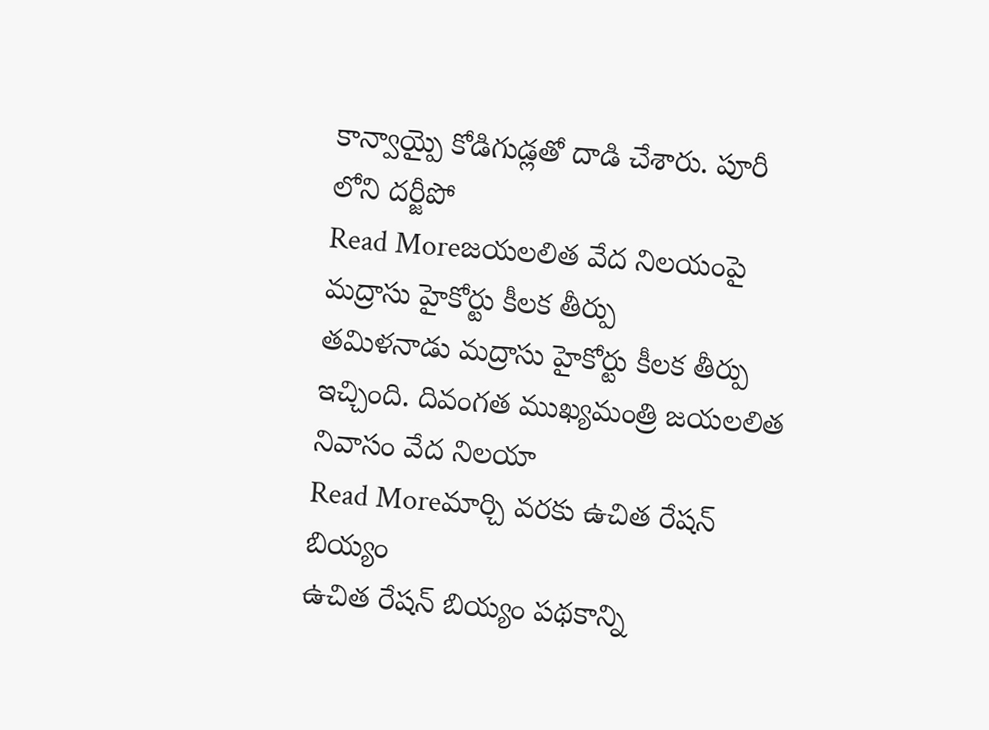కాన్వాయ్పై కోడిగుడ్లతో దాడి చేశారు. పూరీ లోని దర్జీపో
Read Moreజయలలిత వేద నిలయంపై మద్రాసు హైకోర్టు కీలక తీర్పు
తమిళనాడు మద్రాసు హైకోర్టు కీలక తీర్పు ఇచ్చింది. దివంగత ముఖ్యమంత్రి జయలలిత నివాసం వేద నిలయా
Read Moreమార్చి వరకు ఉచిత రేషన్ బియ్యం
ఉచిత రేషన్ బియ్యం పథకాన్ని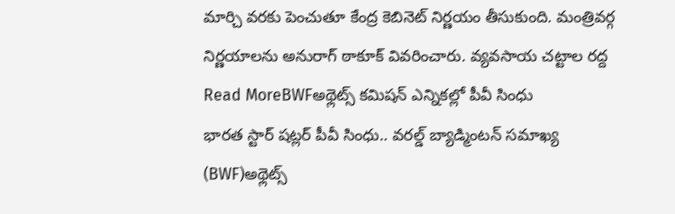మార్చి వరకు పెంచుతూ కేంద్ర కెబినెట్ నిర్ణయం తీసుకుంది. మంత్రివర్గ నిర్ణయాలను అనురాగ్ ఠాకూక్ వివరించారు. వ్యవసాయ చట్టాల రద్ద
Read MoreBWFఅథ్లెట్స్ కమిషన్ ఎన్నికల్లో పీవీ సింధు
భారత స్టార్ షట్లర్ పీవీ సింధు.. వరల్డ్ బ్యాడ్మింటన్ సమాఖ్య (BWF)అథ్లెట్స్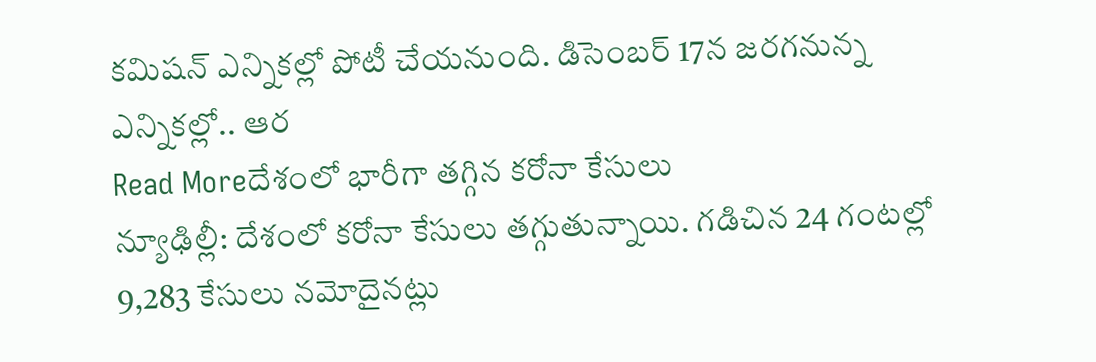కమిషన్ ఎన్నికల్లో పోటీ చేయనుంది. డిసెంబర్ 17న జరగనున్న ఎన్నికల్లో.. ఆర
Read Moreదేశంలో భారీగా తగ్గిన కరోనా కేసులు
న్యూఢిల్లీ: దేశంలో కరోనా కేసులు తగ్గుతున్నాయి. గడిచిన 24 గంటల్లో 9,283 కేసులు నమోదైనట్లు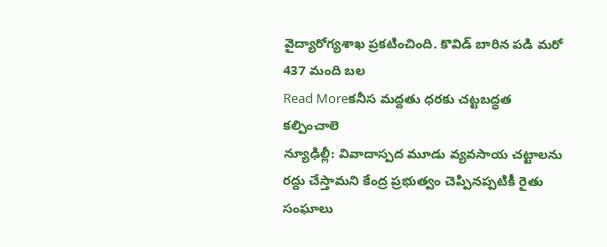వైద్యారోగ్యశాఖ ప్రకటించింది. కొవిడ్ బారిన పడి మరో 437 మంది బల
Read Moreకనీస మద్దతు ధరకు చట్టబద్ధత కల్పించాలె
న్యూఢిల్లీ: వివాదాస్పద మూడు వ్యవసాయ చట్టాలను రద్దు చేస్తామని కేంద్ర ప్రభుత్వం చెప్పినప్పటికీ రైతు సంఘాలు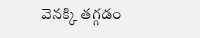వెనక్కి తగ్గడం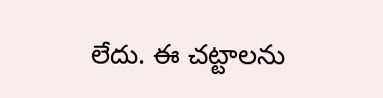లేదు. ఈ చట్టాలను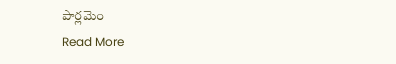పార్లమెం
Read More